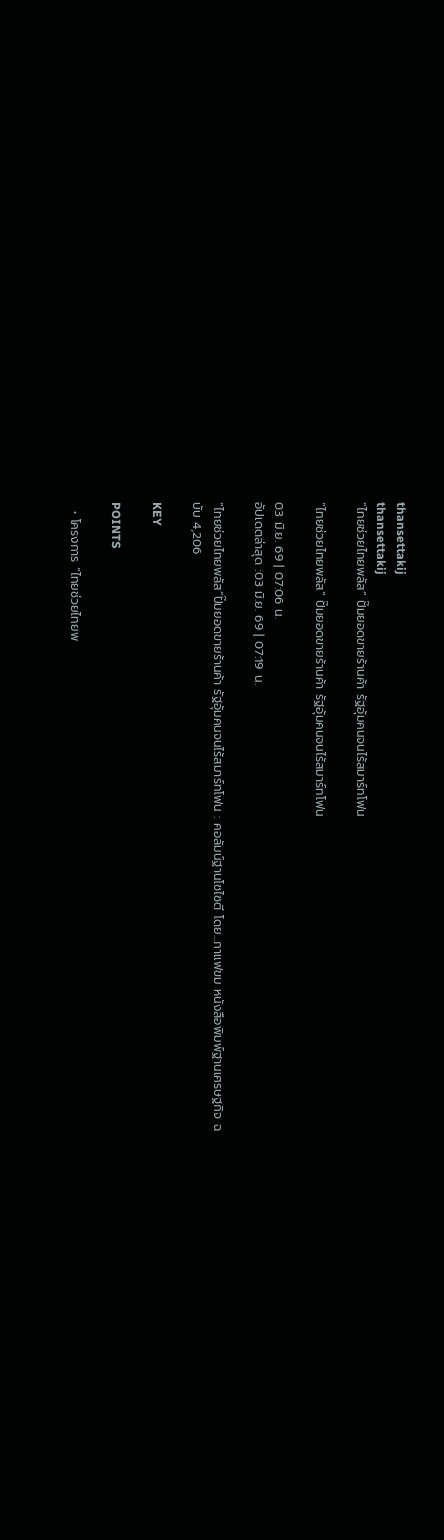thansettakij
thansettakij
“ไทยช่วยไทยพลัส” ปั๊มยอดขายร้านค้า รัฐอุ้มคนจนไร้สมาร์ทโฟน

“ไทยช่วยไทยพลัส” ปั๊มยอดขายร้านค้า รัฐอุ้มคนจนไร้สมาร์ทโฟน

03 มิ.ย. 69 | 07:06 น.
อัปเดตล่าสุด :03 มิ.ย. 69 | 07:19 น.

“ไทยช่วยไทยพลัส”ปั๊มยอดขายร้านค้า รัฐอุ้มคนจนไร้สมาร์ทโฟน : คอลัมน์ฐานโซไซตี โดย...กาแฟขม หนังสือพิมพ์ฐานเศรษฐกิจ ฉบับ 4,206

KEY

POINTS

  • โครงการ “ไทยช่วยไทยพ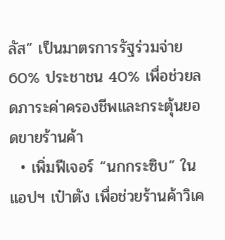ลัส” เป็นมาตรการรัฐร่วมจ่าย 60% ประชาชน 40% เพื่อช่วยลดภาระค่าครองชีพและกระตุ้นยอดขายร้านค้า
  • เพิ่มฟีเจอร์ “นกกระซิบ” ในแอปฯ เป๋าตัง เพื่อช่วยร้านค้าวิเค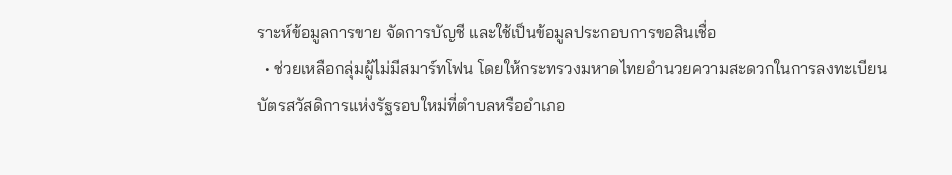ราะห์ข้อมูลการขาย จัดการบัญชี และใช้เป็นข้อมูลประกอบการขอสินเชื่อ
  • ช่วยเหลือกลุ่มผู้ไม่มีสมาร์ทโฟน โดยให้กระทรวงมหาดไทยอำนวยความสะดวกในการลงทะเบียนบัตรสวัสดิการแห่งรัฐรอบใหม่ที่ตำบลหรืออำเภอ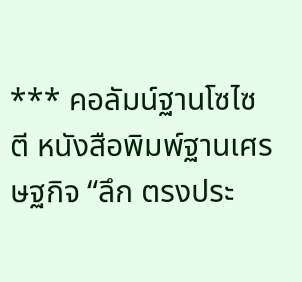*** คอลัมน์ฐานโซไซตี หนังสือพิมพ์ฐานเศรษฐกิจ “ลึก ตรงประ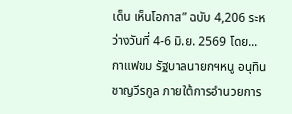เด็น เห็นโอกาส” ฉบับ 4,206 ระหว่างวันที่ 4-6 มิ.ย. 2569 โดย...กาแฟขม รัฐบาลนายกฯหนู อนุทิน ชาญวีรกูล ภายใต้การอำนวยการ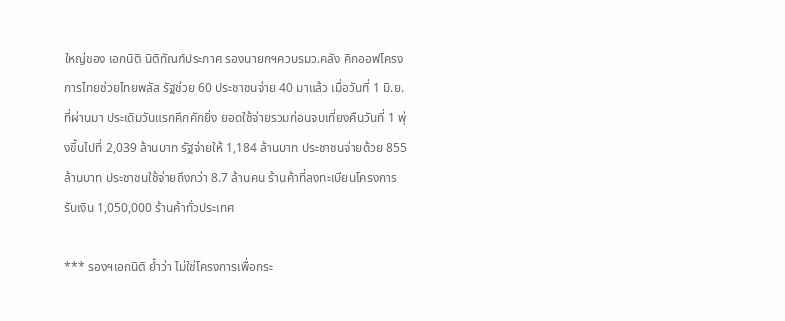ใหญ่ของ เอกนิติ นิติทัณฑ์ประภาศ รองนายกฯควบรมว.คลัง คิกออฟโครงการไทยช่วยไทยพลัส รัฐช่วย 60 ประชาชนจ่าย 40 มาแล้ว เมื่อวันที่ 1 มิ.ย.ที่ผ่านมา ประเดิมวันแรกคึกคักยิ่ง ยอดใช้จ่ายรวมก่อนจบเที่ยงคืนวันที่ 1 พุ่งขึ้นไปที่ 2,039 ล้านบาท รัฐจ่ายให้ 1,184 ล้านบาท ประชาชนจ่ายด้วย 855 ล้านบาท ประชาชนใช้จ่ายถึงกว่า 8.7 ล้านคน ร้านค้าที่ลงทะเบียนโครงการรับเงิน 1,050,000 ร้านค้าทั่วประเทศ

*** รองฯเอกนิติ ยํ้าว่า ไม่ใช่โครงการเพื่อกระ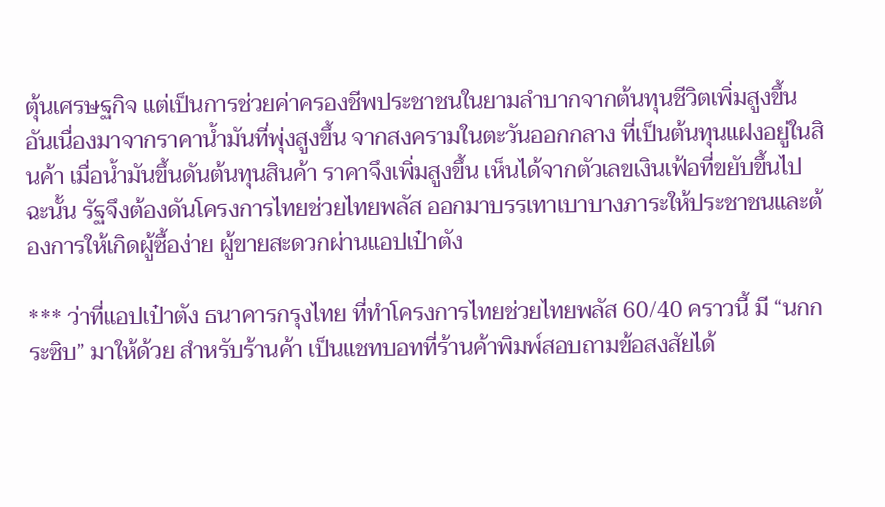ตุ้นเศรษฐกิจ แต่เป็นการช่วยค่าครองชีพประชาชนในยามลำบากจากต้นทุนชีวิตเพิ่มสูงขึ้น อันเนื่องมาจากราคานํ้ามันที่พุ่งสูงขึ้น จากสงครามในตะวันออกกลาง ที่เป็นต้นทุนแฝงอยู่ในสินค้า เมื่อนํ้ามันขึ้นดันต้นทุนสินค้า ราคาจึงเพิ่มสูงขึ้น เห็นได้จากตัวเลขเงินเฟ้อที่ขยับขึ้นไป ฉะนั้น รัฐจึงต้องดันโครงการไทยช่วยไทยพลัส ออกมาบรรเทาเบาบางภาระให้ประชาชนและต้องการให้เกิดผู้ซื้อง่าย ผู้ขายสะดวกผ่านแอปเป๋าตัง

*** ว่าที่แอปเป๋าตัง ธนาคารกรุงไทย ที่ทำโครงการไทยช่วยไทยพลัส 60/40 คราวนี้ มี “นกกระซิบ” มาให้ด้วย สำหรับร้านค้า เป็นแชทบอทที่ร้านค้าพิมพ์สอบถามข้อสงสัยได้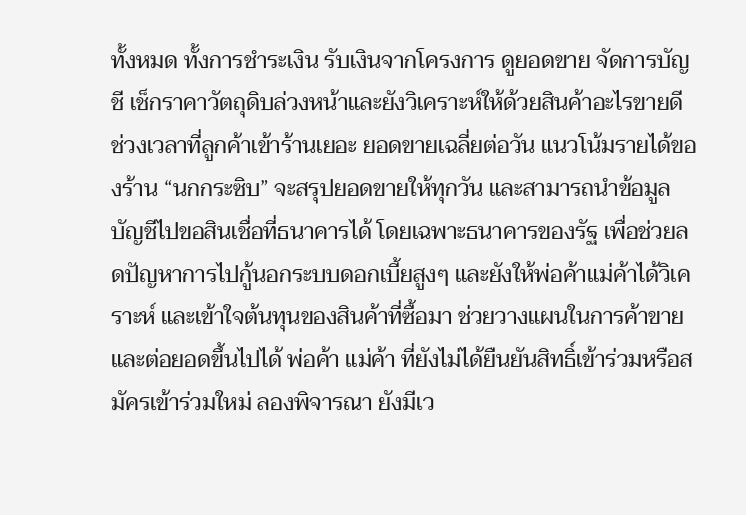ทั้งหมด ทั้งการชำระเงิน รับเงินจากโครงการ ดูยอดขาย จัดการบัญชี เช็กราคาวัตถุดิบล่วงหน้าและยังวิเคราะห์ให้ด้วยสินค้าอะไรขายดี ช่วงเวลาที่ลูกค้าเข้าร้านเยอะ ยอดขายเฉลี่ยต่อวัน แนวโน้มรายได้ของร้าน “นกกระซิบ” จะสรุปยอดขายให้ทุกวัน และสามารถนำข้อมูลบัญชีไปขอสินเชื่อที่ธนาคารได้ โดยเฉพาะธนาคารของรัฐ เพื่อช่วยลดปัญหาการไปกู้นอกระบบดอกเบี้ยสูงๆ และยังให้พ่อค้าแม่ค้าได้วิเคราะห์ และเข้าใจต้นทุนของสินค้าที่ซื้อมา ช่วยวางแผนในการค้าขายและต่อยอดขึ้นไปได้ พ่อค้า แม่ค้า ที่ยังไม่ได้ยืนยันสิทธิ์เข้าร่วมหรือสมัครเข้าร่วมใหม่ ลองพิจารณา ยังมีเว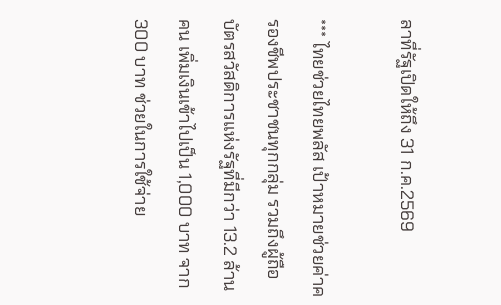ลาที่รัฐเปิดให้ถึง 31 ก.ค.2569

*** ไทยช่วยไทยพลัส เป้าหมายช่วยค่าครองชีพประชาชนทุกกลุ่ม รวมถึงผู้ถือบัตรสวัสดิการแห่งรัฐที่มีกว่า 13.2 ล้านคน เพิ่มเงินเข้าไปเป็น 1,000 บาท จาก 300 บาท ช่วยในการใช้จ่าย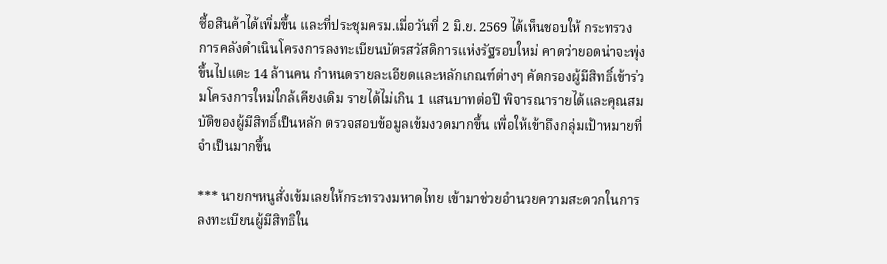ซื้อสินค้าได้เพิ่มขึ้น และที่ประชุมครม.เมื่อวันที่ 2 มิ.ย. 2569 ได้เห็นชอบให้ กระทรวงการคลังดำเนินโครงการลงทะเบียนบัตรสวัสดิการแห่งรัฐรอบใหม่ คาดว่ายอดน่าจะพุ่งขึ้นไปแตะ 14 ล้านคน กำหนดรายละเอียดและหลักเกณฑ์ต่างๆ คัดกรองผู้มีสิทธิ์เข้าร่วมโครงการใหม่ใกล้เคียงเดิม รายได้ไม่เกิน 1 แสนบาทต่อปี พิจารณารายได้และคุณสมบัติของผู้มีสิทธิ์เป็นหลัก ตรวจสอบข้อมูลเข้มงวดมากขึ้น เพื่อให้เข้าถึงกลุ่มเป้าหมายที่จำเป็นมากขึ้น

*** นายกฯหนูสั่งเข้มเลยให้กระทรวงมหาดไทย เข้ามาช่วยอำนวยความสะดวกในการลงทะเบียนผู้มีสิทธิใน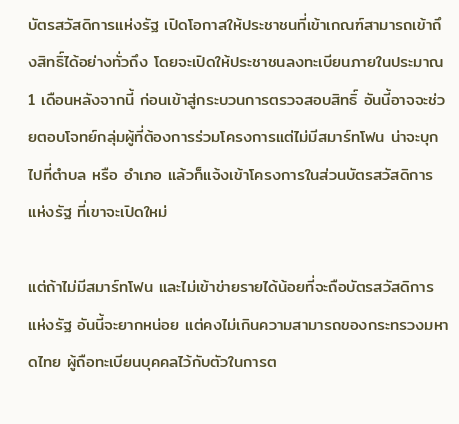บัตรสวัสดิการแห่งรัฐ เปิดโอกาสให้ประชาชนที่เข้าเกณฑ์สามารถเข้าถึงสิทธิ์ได้อย่างทั่วถึง โดยจะเปิดให้ประชาชนลงทะเบียนภายในประมาณ 1 เดือนหลังจากนี้ ก่อนเข้าสู่กระบวนการตรวจสอบสิทธิ์ อันนี้อาจจะช่วยตอบโจทย์กลุ่มผู้ที่ต้องการร่วมโครงการแต่ไม่มีสมาร์ทโฟน น่าจะบุกไปที่ตำบล หรือ อำเภอ แล้วก็แจ้งเข้าโครงการในส่วนบัตรสวัสดิการแห่งรัฐ ที่เขาจะเปิดใหม่

แต่ถ้าไม่มีสมาร์ทโฟน และไม่เข้าข่ายรายได้น้อยที่จะถือบัตรสวัสดิการแห่งรัฐ อันนี้จะยากหน่อย แต่คงไม่เกินความสามารถของกระทรวงมหาดไทย ผู้ถือทะเบียนบุคคลไว้กับตัวในการต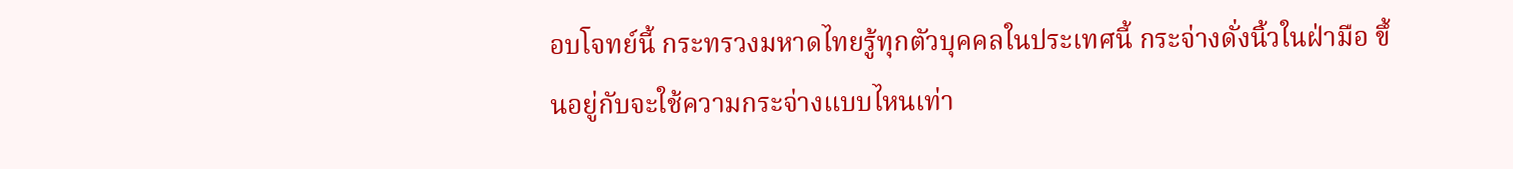อบโจทย์นี้ กระทรวงมหาดไทยรู้ทุกตัวบุคคลในประเทศนี้ กระจ่างดั่งนิ้วในฝ่ามือ ขึ้นอยู่กับจะใช้ความกระจ่างแบบไหนเท่า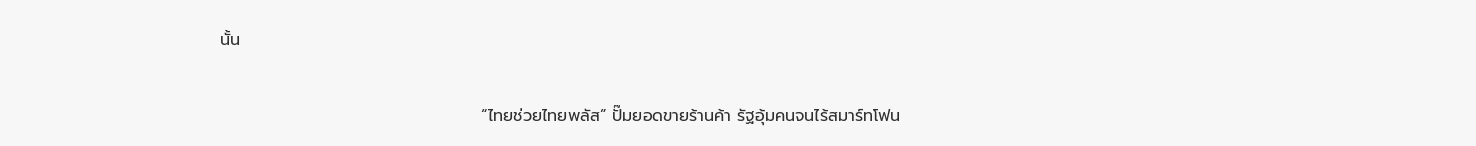นั้น

                                            “ไทยช่วยไทยพลัส” ปั๊มยอดขายร้านค้า รัฐอุ้มคนจนไร้สมาร์ทโฟน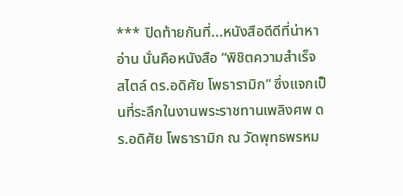*** ปิดท้ายกันที่...หนังสือดีดีที่น่าหาอ่าน นั่นคือหนังสือ “พิชิตความสำเร็จ สไตล์ ดร.อดิศัย โพธารามิก” ซึ่งแจกเป็นที่ระลึกในงานพระราชทานเพลิงศพ ดร.อดิศัย โพธารามิก ณ วัดพุทธพรหม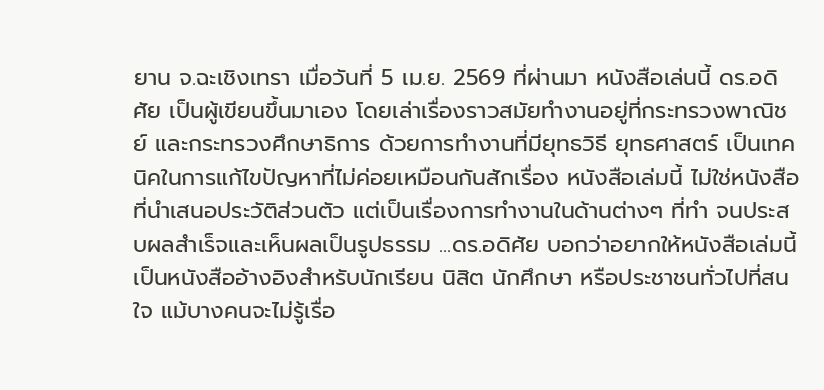ยาน จ.ฉะเชิงเทรา เมื่อวันที่ 5 เม.ย. 2569 ที่ผ่านมา หนังสือเล่นนี้ ดร.อดิศัย เป็นผู้เขียนขึ้นมาเอง โดยเล่าเรื่องราวสมัยทำงานอยู่ที่กระทรวงพาณิชย์ และกระทรวงศึกษาธิการ ด้วยการทำงานที่มียุทธวิธี ยุทธศาสตร์ เป็นเทคนิคในการแก้ไขปัญหาที่ไม่ค่อยเหมือนกันสักเรื่อง หนังสือเล่มนี้ ไม่ใช่หนังสือที่นําเสนอประวัติส่วนตัว แต่เป็นเรื่องการทํางานในด้านต่างๆ ที่ทํา จนประสบผลสําเร็จและเห็นผลเป็นรูปธรรม ...ดร.อดิศัย บอกว่าอยากให้หนังสือเล่มนี้เป็นหนังสืออ้างอิงสําหรับนักเรียน นิสิต นักศึกษา หรือประชาชนทั่วไปที่สนใจ แม้บางคนจะไม่รู้เรื่อ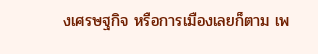งเศรษฐกิจ หรือการเมืองเลยก็ตาม เพ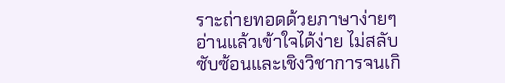ราะถ่ายทอดด้วยภาษาง่ายๆ อ่านแล้วเข้าใจได้ง่าย ไม่สลับซับซ้อนและเชิงวิชาการจนเกิ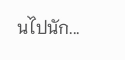นไปนัก...